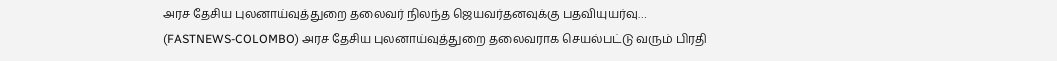அரச தேசிய புலனாய்வுத்துறை தலைவர் நிலந்த ஜெயவர்தனவுக்கு பதவியுயர்வு…
(FASTNEWS-COLOMBO) அரச தேசிய புலனாய்வுத்துறை தலைவராக செயல்பட்டு வரும் பிரதி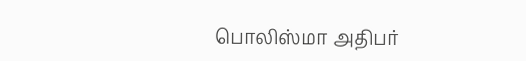பொலிஸ்மா அதிபர்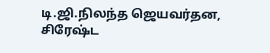டி.ஜி.நிலந்த ஜெயவர்தன, சிரேஷ்ட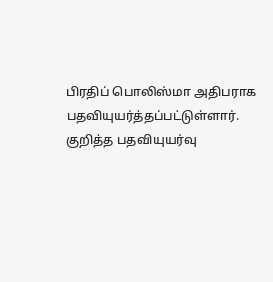பிரதிப் பொலிஸ்மா அதிபராக பதவியுயர்த்தப்பட்டுள்ளார். குறித்த பதவியுயர்வு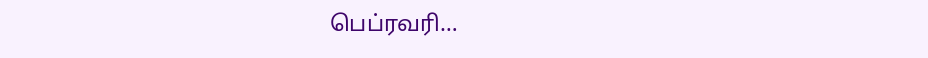பெப்ரவரி…